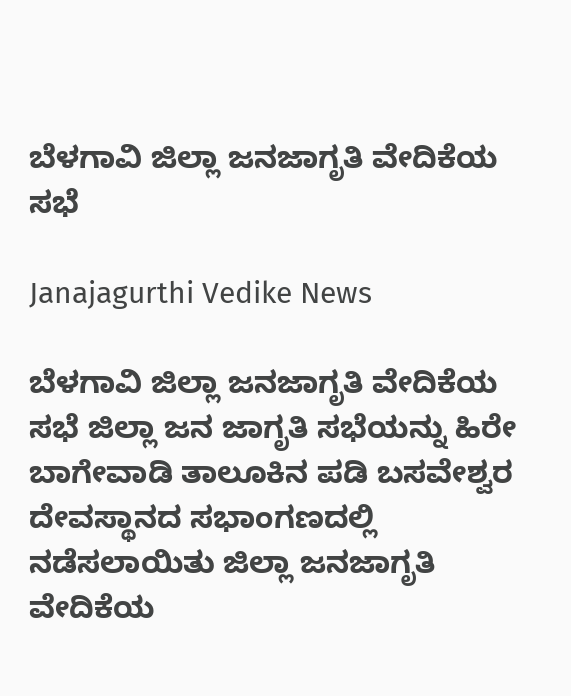ಬೆಳಗಾವಿ ಜಿಲ್ಲಾ ಜನಜಾಗೃತಿ ವೇದಿಕೆಯ ಸಭೆ

Janajagurthi Vedike News

ಬೆಳಗಾವಿ ಜಿಲ್ಲಾ ಜನಜಾಗೃತಿ ವೇದಿಕೆಯ ಸಭೆ ಜಿಲ್ಲಾ ಜನ ಜಾಗೃತಿ ಸಭೆಯನ್ನು ಹಿರೇ ಬಾಗೇವಾಡಿ ತಾಲೂಕಿನ ಪಡಿ ಬಸವೇಶ್ವರ ದೇವಸ್ಥಾನದ ಸಭಾಂಗಣದಲ್ಲಿ ನಡೆಸಲಾಯಿತು ಜಿಲ್ಲಾ ಜನಜಾಗೃತಿ ವೇದಿಕೆಯ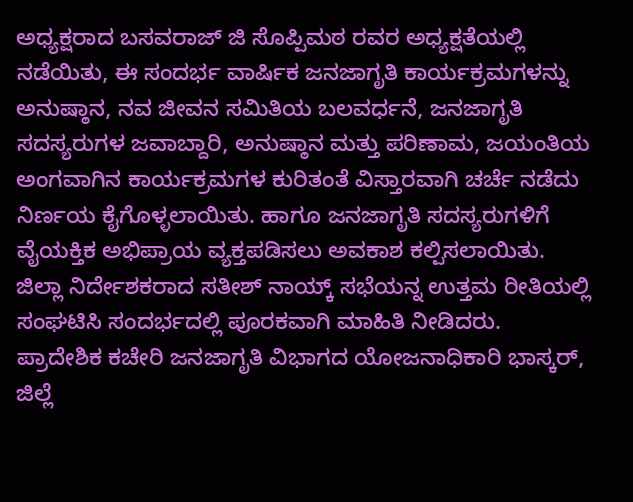ಅಧ್ಯಕ್ಷರಾದ ಬಸವರಾಜ್ ಜಿ ಸೊಪ್ಪಿಮಠ ರವರ ಅಧ್ಯಕ್ಷತೆಯಲ್ಲಿ ನಡೆಯಿತು, ಈ ಸಂದರ್ಭ ವಾರ್ಷಿಕ ಜನಜಾಗೃತಿ ಕಾರ್ಯಕ್ರಮಗಳನ್ನು ಅನುಷ್ಠಾನ, ನವ ಜೀವನ ಸಮಿತಿಯ ಬಲವರ್ಧನೆ, ಜನಜಾಗೃತಿ ಸದಸ್ಯರುಗಳ ಜವಾಬ್ದಾರಿ, ಅನುಷ್ಠಾನ ಮತ್ತು ಪರಿಣಾಮ, ಜಯಂತಿಯ ಅಂಗವಾಗಿನ ಕಾರ್ಯಕ್ರಮಗಳ ಕುರಿತಂತೆ ವಿಸ್ತಾರವಾಗಿ ಚರ್ಚೆ ನಡೆದು ನಿರ್ಣಯ ಕೈಗೊಳ್ಳಲಾಯಿತು. ಹಾಗೂ ಜನಜಾಗೃತಿ ಸದಸ್ಯರುಗಳಿಗೆ ವೈಯಕ್ತಿಕ ಅಭಿಪ್ರಾಯ ವ್ಯಕ್ತಪಡಿಸಲು ಅವಕಾಶ ಕಲ್ಪಿಸಲಾಯಿತು. ಜಿಲ್ಲಾ ನಿರ್ದೇಶಕರಾದ ಸತೀಶ್ ನಾಯ್ಕ್ ಸಭೆಯನ್ನ ಉತ್ತಮ ರೀತಿಯಲ್ಲಿ ಸಂಘಟಿಸಿ ಸಂದರ್ಭದಲ್ಲಿ ಪೂರಕವಾಗಿ ಮಾಹಿತಿ ನೀಡಿದರು. ಪ್ರಾದೇಶಿಕ ಕಚೇರಿ ಜನಜಾಗೃತಿ ವಿಭಾಗದ ಯೋಜನಾಧಿಕಾರಿ ಭಾಸ್ಕರ್, ಜಿಲ್ಲೆ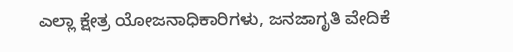ಎಲ್ಲಾ ಕ್ಷೇತ್ರ ಯೋಜನಾಧಿಕಾರಿಗಳು, ಜನಜಾಗೃತಿ ವೇದಿಕೆ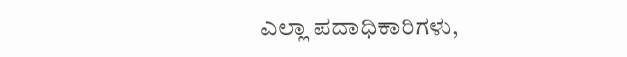ಎಲ್ಲಾ ಪದಾಧಿಕಾರಿಗಳು,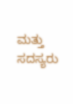ಮತ್ತು ಸದಸ್ಯರು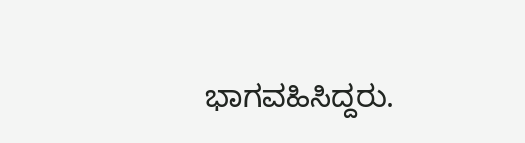ಭಾಗವಹಿಸಿದ್ದರು.